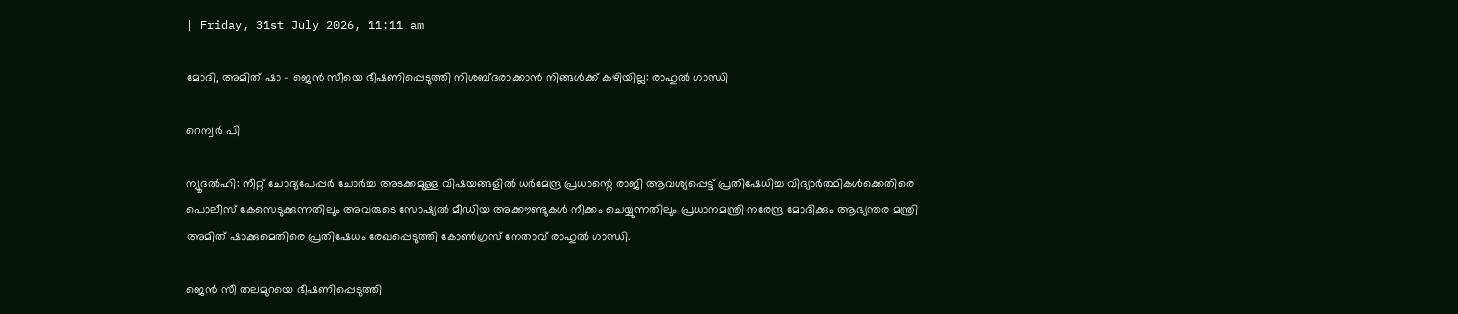| Friday, 31st July 2026, 11:11 am

മോദി, അമിത് ഷാ - ജെന്‍ സീയെ ഭീഷണിപ്പെടുത്തി നിശബ്ദരാക്കാന്‍ നിങ്ങള്‍ക്ക് കഴിയില്ല: രാഹുല്‍ ഗാന്ധി

റെന്വര്‍ പി

ന്യൂദല്‍ഹി: നീറ്റ് ചോദ്യപേപ്പര്‍ ചോര്‍ച്ച അടക്കമുള്ള വിഷയങ്ങളില്‍ ധര്‍മേന്ദ്ര പ്രധാന്റെ രാജി ആവശ്യപ്പെട്ട് പ്രതിഷേധിച്ച വിദ്യാര്‍ത്ഥികള്‍ക്കെതിരെ പൊലീസ് കേസെടുക്കുന്നതിലും അവരുടെ സോഷ്യല്‍ മീഡിയ അക്കൗണ്ടുകള്‍ നീക്കം ചെയ്യുന്നതിലും പ്രധാനമന്ത്രി നരേന്ദ്ര മോദിക്കും ആഭ്യന്തര മന്ത്രി അമിത് ഷാക്കുമെതിരെ പ്രതിഷേധം രേഖപ്പെടുത്തി കോണ്‍ഗ്രസ് നേതാവ് രാഹുല്‍ ഗാന്ധി.

ജെന്‍ സീ തലമുറയെ ഭീഷണിപ്പെടുത്തി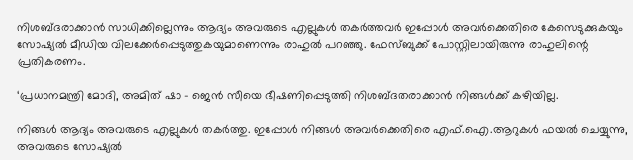നിശബ്ദരാക്കാന്‍ സാധിക്കില്ലെന്നും ആദ്യം അവരുടെ എല്ലുകള്‍ തകര്‍ത്തവര്‍ ഇപ്പോള്‍ അവര്‍ക്കെതിരെ കേസെടുക്കുകയും സോഷ്യല്‍ മീഡിയ വിലക്കേര്‍പ്പെടുത്തുകയുമാണെന്നും രാഹുല്‍ പറഞ്ഞു. ഫേസ്ബുക്ക് പോസ്റ്റിലായിരുന്നു രാഹുലിന്റെ പ്രതികരണം.

‘പ്രധാനമന്ത്രി മോദി, അമിത് ഷാ – ജെന്‍ സീയെ ഭീഷണിപ്പെടുത്തി നിശബ്ദതരാക്കാന്‍ നിങ്ങള്‍ക്ക് കഴിയില്ല.

നിങ്ങള്‍ ആദ്യം അവരുടെ എല്ലുകള്‍ തകര്‍ത്തു. ഇപ്പോള്‍ നിങ്ങള്‍ അവര്‍ക്കെതിരെ എഫ്.ഐ.ആറുകള്‍ ഫയല്‍ ചെയ്യുന്നു, അവരുടെ സോഷ്യല്‍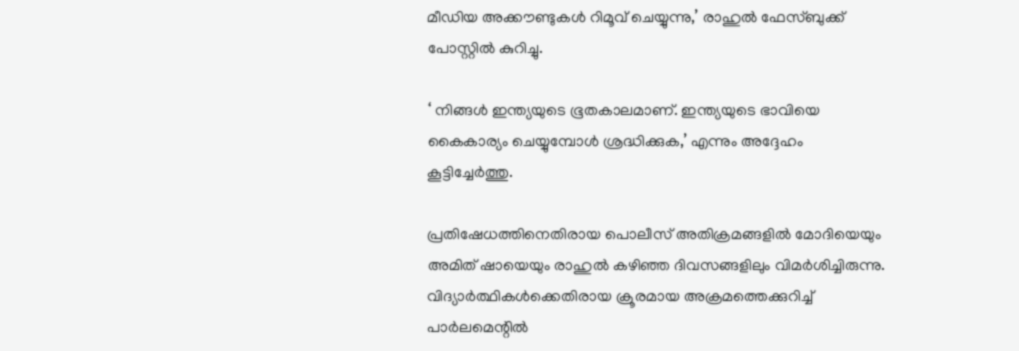മീഡിയ അക്കൗണ്ടുകള്‍ റിമൂവ് ചെയ്യുന്നു,’ രാഹുല്‍ ഫേസ്ബുക്ക് പോസ്റ്റില്‍ കുറിച്ചു.

‘ നിങ്ങള്‍ ഇന്ത്യയുടെ ഭൂതകാലമാണ്. ഇന്ത്യയുടെ ഭാവിയെ കൈകാര്യം ചെയ്യുമ്പോള്‍ ശ്രദ്ധിക്കുക,’ എന്നും അദ്ദേഹം കൂട്ടിച്ചേര്‍ത്തു.

പ്രതിഷേധത്തിനെതിരായ പൊലീസ് അതിക്രമങ്ങളില്‍ മോദിയെയും അമിത് ഷായെയും രാഹുല്‍ കഴിഞ്ഞ ദിവസങ്ങളിലും വിമര്‍ശിച്ചിരുന്നു. വിദ്യാര്‍ത്ഥികള്‍ക്കെതിരായ ക്രൂരമായ അക്രമത്തെക്കുറിച്ച് പാര്‍ലമെന്റില്‍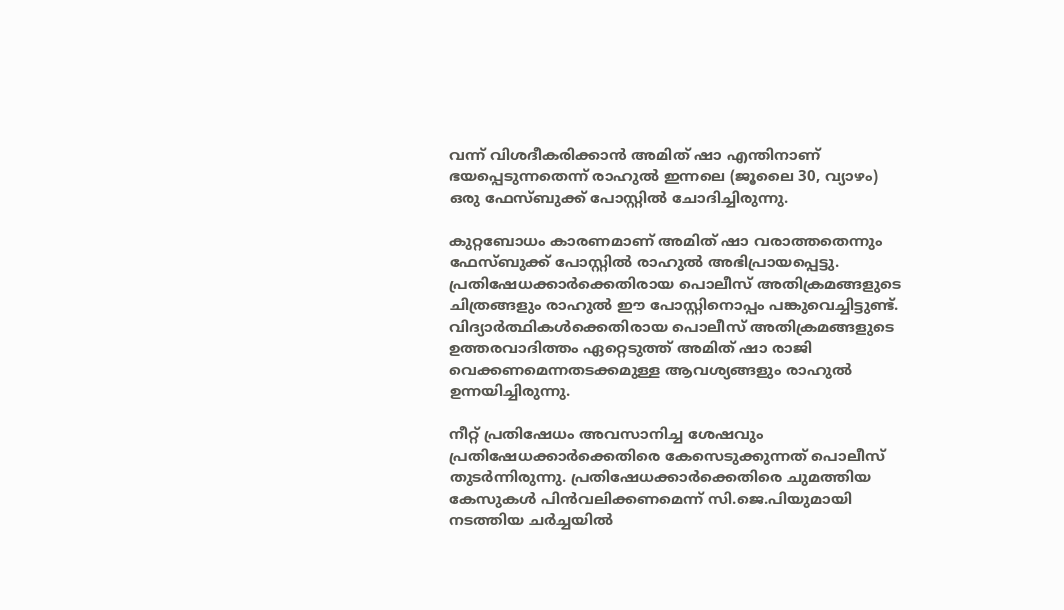വന്ന് വിശദീകരിക്കാന്‍ അമിത് ഷാ എന്തിനാണ് ഭയപ്പെടുന്നതെന്ന് രാഹുല്‍ ഇന്നലെ (ജൂലൈ 30, വ്യാഴം) ഒരു ഫേസ്ബുക്ക് പോസ്റ്റില്‍ ചോദിച്ചിരുന്നു.

കുറ്റബോധം കാരണമാണ് അമിത് ഷാ വരാത്തതെന്നും ഫേസ്ബുക്ക് പോസ്റ്റില്‍ രാഹുല്‍ അഭിപ്രായപ്പെട്ടു. പ്രതിഷേധക്കാര്‍ക്കെതിരായ പൊലീസ് അതിക്രമങ്ങളുടെ ചിത്രങ്ങളും രാഹുല്‍ ഈ പോസ്റ്റിനൊപ്പം പങ്കുവെച്ചിട്ടുണ്ട്. വിദ്യാര്‍ത്ഥികള്‍ക്കെതിരായ പൊലീസ് അതിക്രമങ്ങളുടെ ഉത്തരവാദിത്തം ഏറ്റെടുത്ത് അമിത് ഷാ രാജി വെക്കണമെന്നതടക്കമുള്ള ആവശ്യങ്ങളും രാഹുല്‍ ഉന്നയിച്ചിരുന്നു.

നീറ്റ് പ്രതിഷേധം അവസാനിച്ച ശേഷവും പ്രതിഷേധക്കാര്‍ക്കെതിരെ കേസെടുക്കുന്നത് പൊലീസ് തുടര്‍ന്നിരുന്നു. പ്രതിഷേധക്കാര്‍ക്കെതിരെ ചുമത്തിയ കേസുകള്‍ പിന്‍വലിക്കണമെന്ന് സി.ജെ.പിയുമായി നടത്തിയ ചര്‍ച്ചയില്‍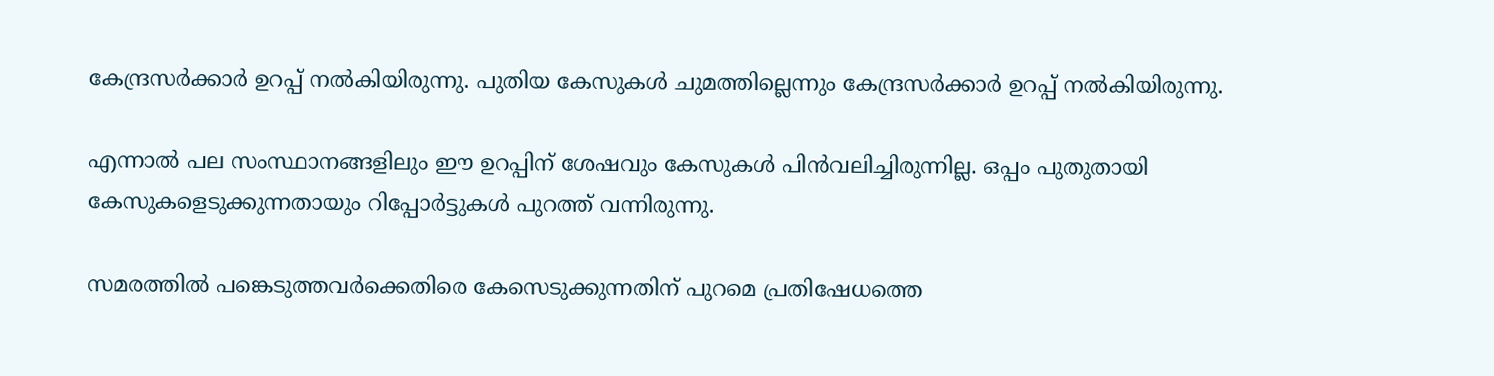കേന്ദ്രസര്‍ക്കാര്‍ ഉറപ്പ് നല്‍കിയിരുന്നു. പുതിയ കേസുകള്‍ ചുമത്തില്ലെന്നും കേന്ദ്രസര്‍ക്കാര്‍ ഉറപ്പ് നല്‍കിയിരുന്നു.

എന്നാല്‍ പല സംസ്ഥാനങ്ങളിലും ഈ ഉറപ്പിന് ശേഷവും കേസുകള്‍ പിന്‍വലിച്ചിരുന്നില്ല. ഒപ്പം പുതുതായി കേസുകളെടുക്കുന്നതായും റിപ്പോര്‍ട്ടുകള്‍ പുറത്ത് വന്നിരുന്നു.

സമരത്തില്‍ പങ്കെടുത്തവര്‍ക്കെതിരെ കേസെടുക്കുന്നതിന് പുറമെ പ്രതിഷേധത്തെ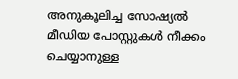അനുകൂലിച്ച സോഷ്യല്‍ മീഡിയ പോസ്റ്റുകള്‍ നീക്കം ചെയ്യാനുള്ള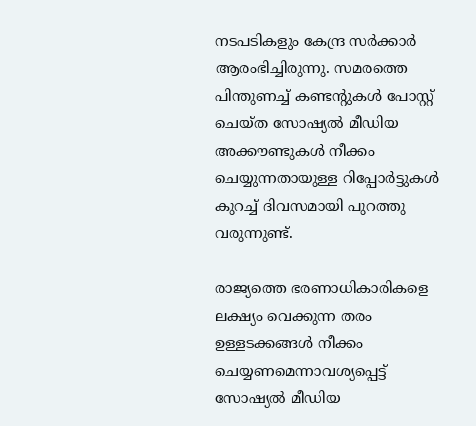നടപടികളും കേന്ദ്ര സര്‍ക്കാര്‍ ആരംഭിച്ചിരുന്നു. സമരത്തെ പിന്തുണച്ച് കണ്ടന്റുകള്‍ പോസ്റ്റ് ചെയ്ത സോഷ്യല്‍ മീഡിയ അക്കൗണ്ടുകള്‍ നീക്കം ചെയ്യുന്നതായുള്ള റിപ്പോര്‍ട്ടുകള്‍ കുറച്ച് ദിവസമായി പുറത്തു വരുന്നുണ്ട്.

രാജ്യത്തെ ഭരണാധികാരികളെ ലക്ഷ്യം വെക്കുന്ന തരം ഉള്ളടക്കങ്ങള്‍ നീക്കം ചെയ്യണമെന്നാവശ്യപ്പെട്ട് സോഷ്യല്‍ മീഡിയ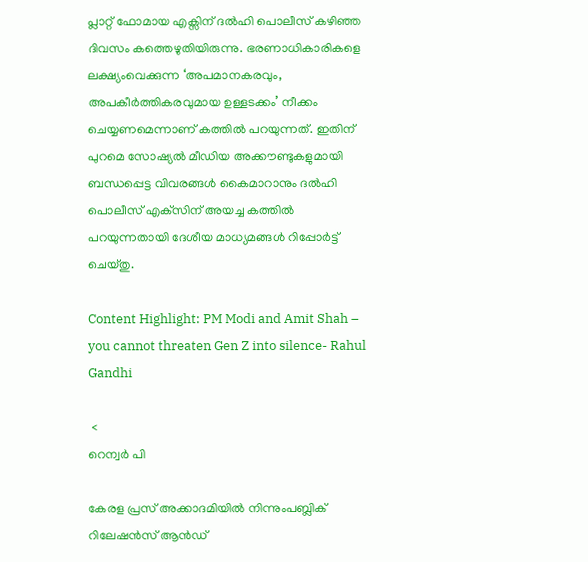പ്ലാറ്റ് ഫോമായ എക്സിന് ദല്‍ഹി പൊലീസ് കഴിഞ്ഞ ദിവസം കത്തെഴുതിയിരുന്നു. ഭരണാധികാരികളെ ലക്ഷ്യംവെക്കുന്ന ‘അപമാനകരവും, അപകീര്‍ത്തികരവുമായ ഉള്ളടക്കം’ നീക്കം ചെയ്യണമെന്നാണ് കത്തില്‍ പറയുന്നത്. ഇതിന് പുറമെ സോഷ്യല്‍ മീഡിയ അക്കൗണ്ടുകളുമായി ബന്ധപ്പെട്ട വിവരങ്ങള്‍ കൈമാറാനും ദല്‍ഹി പൊലീസ് എക്‌സിന് അയച്ച കത്തില്‍ പറയുന്നതായി ദേശീയ മാധ്യമങ്ങള്‍ റിപ്പോര്‍ട്ട് ചെയ്തു.

Content Highlight: PM Modi and Amit Shah – you cannot threaten Gen Z into silence- Rahul Gandhi

 <
റെന്വര്‍ പി

കേരള പ്രസ് അക്കാദമിയില്‍ നിന്നുംപബ്ലിക് റിലേഷന്‍സ് ആന്‍ഡ്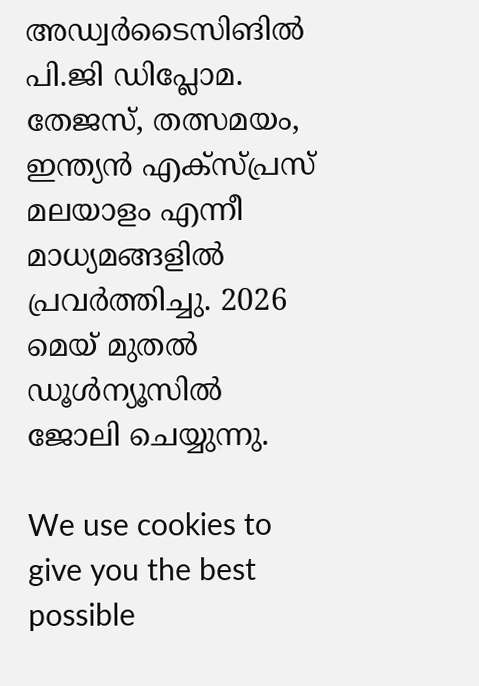അഡ്വര്‍ടൈസിങില്‍ പി.ജി ഡിപ്ലോമ. തേജസ്, തത്സമയം, ഇന്ത്യന്‍ എക്‌സ്പ്രസ് മലയാളം എന്നീ മാധ്യമങ്ങളില്‍ പ്രവര്‍ത്തിച്ചു. 2026 മെയ് മുതല്‍ ഡൂള്‍ന്യൂസില്‍ ജോലി ചെയ്യുന്നു.

We use cookies to give you the best possible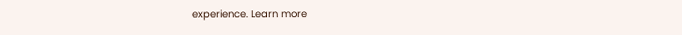experience. Learn more